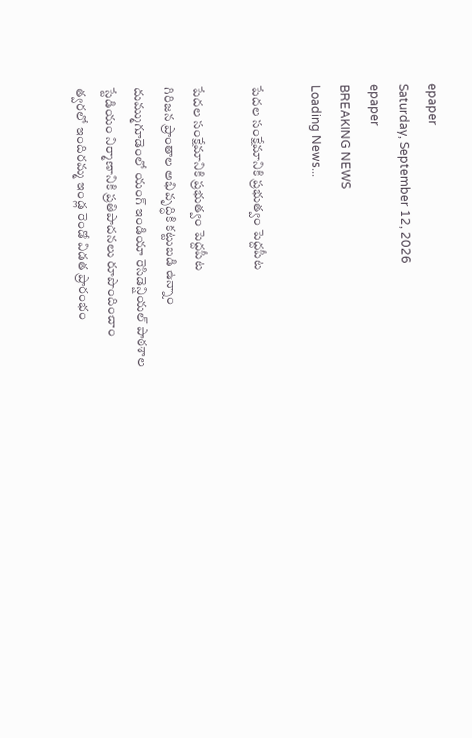epaper
Saturday, September 12, 2026
epaper
BREAKING NEWS
Loading News...

పేదల సంక్షేమానికి ప్రభుత్వం పెద్దపీట

పేదల సంక్షేమానికి ప్రభుత్వం పెద్దపీట
గిరిజన ప్రాంతాల అభివృద్ధికి కట్టుబడి ఉన్నాం
దుమ్ముగూడెంలో యంగ్ ఇండియా రెసిడెన్షియల్ పాఠశాల
స్టేడియం నిర్మాణానికి ప్ర‌తిపాద‌న‌లు రూపొందించాం
త్వరలో ఇందిరమ్మ ఇండ్ల రెండో విడత ప్రారంభం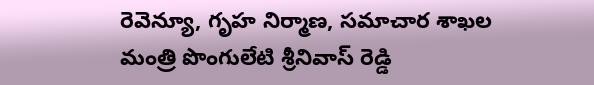రెవెన్యూ, గృహ నిర్మాణ, సమాచార శాఖల‌ మంత్రి పొంగులేటి శ్రీనివాస్ రెడ్డి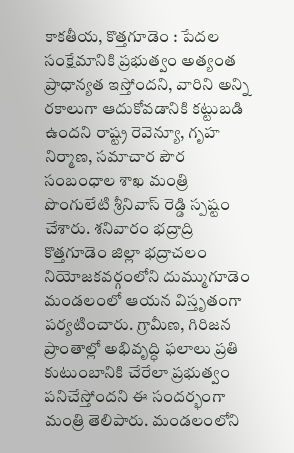కాక‌తీయ‌, కొత్త‌గూడెం : పేదల సంక్షేమానికి ప్రభుత్వం అత్యంత ప్రాధాన్యత ఇస్తోందని, వారిని అన్ని రకాలుగా ఆదుకోవడానికి కట్టుబడి ఉందని రాష్ట్ర రెవెన్యూ, గృహ నిర్మాణ, సమాచార పౌర సంబంధాల శాఖ మంత్రి పొంగులేటి శ్రీనివాస్ రెడ్డి స్పష్టం చేశారు. శనివారం భద్రాద్రి కొత్తగూడెం జిల్లా భద్రాచలం నియోజకవర్గంలోని దుమ్ముగూడెం మండలంలో ఆయన విస్తృతంగా పర్యటించారు. గ్రామీణ, గిరిజన ప్రాంతాల్లో అభివృద్ధి ఫలాలు ప్రతి కుటుంబానికి చేరేలా ప్రభుత్వం పనిచేస్తోందని ఈ సందర్భంగా మంత్రి తెలిపారు. మండలంలోని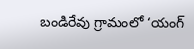బండిరేవు గ్రామంలో ‘యంగ్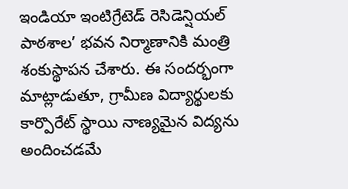ఇండియా ఇంటిగ్రేటెడ్ రెసిడెన్షియల్ పాఠశాల’ భవన నిర్మాణానికి మంత్రి శంకుస్థాపన చేశారు. ఈ సందర్భంగా మాట్లాడుతూ, గ్రామీణ విద్యార్థులకు కార్పొరేట్ స్థాయి నాణ్యమైన విద్యను అందించడమే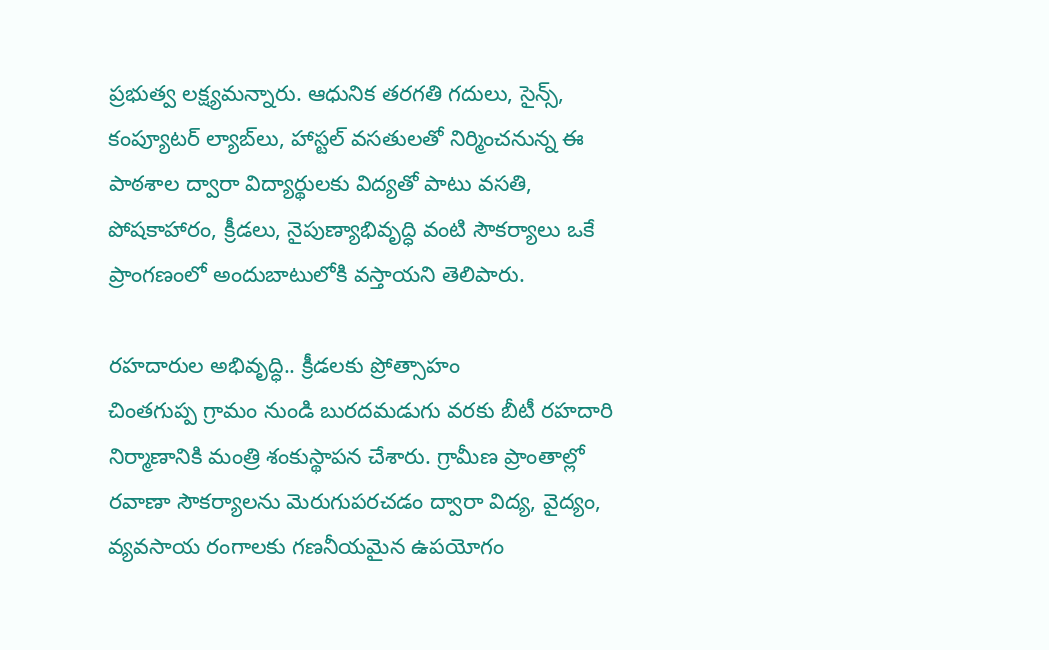ప్రభుత్వ లక్ష్యమన్నారు. ఆధునిక తరగతి గదులు, సైన్స్, కంప్యూటర్ ల్యాబ్‌లు, హాస్టల్ వసతులతో నిర్మించనున్న ఈ పాఠశాల ద్వారా విద్యార్థులకు విద్యతో పాటు వసతి, పోషకాహారం, క్రీడలు, నైపుణ్యాభివృద్ధి వంటి సౌకర్యాలు ఒకే ప్రాంగణంలో అందుబాటులోకి వస్తాయని తెలిపారు.

రహదారుల అభివృద్ధి.. క్రీడలకు ప్రోత్సాహం
చింతగుప్ప గ్రామం నుండి బురదమడుగు వరకు బీటీ రహదారి నిర్మాణానికి మంత్రి శంకుస్థాపన చేశారు. గ్రామీణ ప్రాంతాల్లో రవాణా సౌకర్యాలను మెరుగుపరచడం ద్వారా విద్య, వైద్యం, వ్యవసాయ రంగాలకు గణనీయమైన ఉపయోగం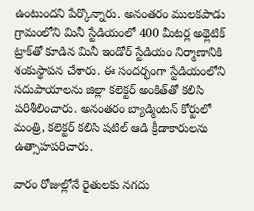ఉంటుందని పేర్కొన్నారు. అనంతరం ములకపాడు గ్రామంలోని మినీ స్టేడియంలో 400 మీటర్ల అథ్లెటిక్ ట్రాక్‌తో కూడిన మినీ ఇండోర్ స్టేడియం నిర్మాణానికి శంకుస్థాపన చేశారు. ఈ సందర్భంగా స్టేడియంలోని సదుపాయాలను జిల్లా కలెక్టర్ అంకిత్‌తో కలిసి పరిశీలించారు. అనంతరం బ్యాడ్మింటన్ కోర్టులో మంత్రి, కలెక్టర్ కలిసి షటిల్ ఆడి క్రీడాకారులను ఉత్సాహపరిచారు.

వారం రోజుల్లోనే రైతులకు నగదు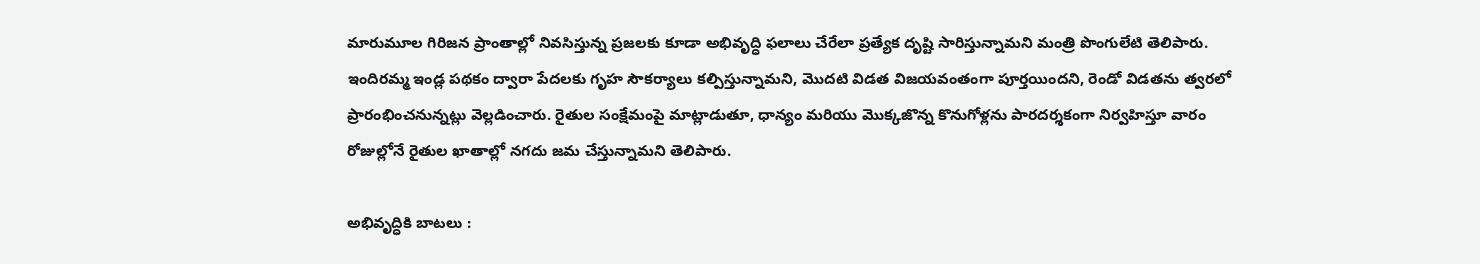మారుమూల గిరిజన ప్రాంతాల్లో నివసిస్తున్న ప్రజలకు కూడా అభివృద్ధి ఫలాలు చేరేలా ప్రత్యేక దృష్టి సారిస్తున్నామని మంత్రి పొంగులేటి తెలిపారు. ఇందిరమ్మ ఇండ్ల పథకం ద్వారా పేదలకు గృహ సౌకర్యాలు కల్పిస్తున్నామని, మొదటి విడత విజయవంతంగా పూర్తయిందని, రెండో విడతను త్వరలో ప్రారంభించనున్నట్లు వెల్లడించారు. రైతుల సంక్షేమంపై మాట్లాడుతూ, ధాన్యం మరియు మొక్కజొన్న కొనుగోళ్లను పారదర్శకంగా నిర్వహిస్తూ వారం రోజుల్లోనే రైతుల ఖాతాల్లో నగదు జమ చేస్తున్నామని తెలిపారు.

అభివృద్ధికి బాటలు :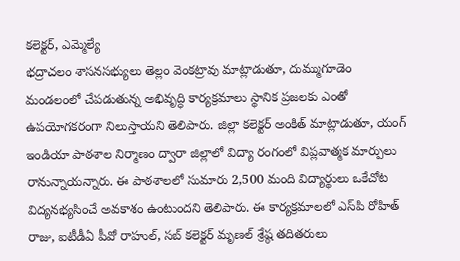కలెక్టర్, ఎమ్మెల్యే
భద్రాచలం శాసనసభ్యులు తెల్లం వెంకట్రావు మాట్లాడుతూ, దుమ్ముగూడెం మండలంలో చేపడుతున్న అభివృద్ధి కార్యక్రమాలు స్థానిక ప్రజలకు ఎంతో ఉపయోగకరంగా నిలుస్తాయని తెలిపారు. జిల్లా కలెక్టర్ అంకిత్ మాట్లాడుతూ, యంగ్ ఇండియా పాఠశాల నిర్మాణం ద్వారా జిల్లాలో విద్యా రంగంలో విప్లవాత్మక మార్పులు రానున్నాయన్నారు. ఈ పాఠశాలలో సుమారు 2,500 మంది విద్యార్థులు ఒకేచోట విద్యనభ్యసించే అవకాశం ఉంటుందని తెలిపారు. ఈ కార్యక్రమాలలో ఎస్‌పి రోహిత్ రాజు, ఐటీడీఏ పీవో రాహుల్, సబ్ కలెక్టర్ మృణల్ శ్రేష్ఠ తదితరులు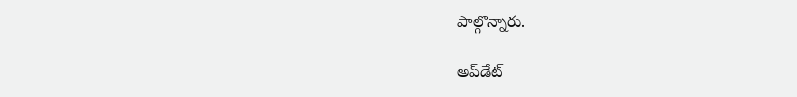పాల్గొన్నారు.

అప్‌డేట్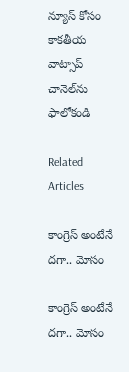న్యూస్ కోసం కాక‌తీయ వాట్సాప్ చానెల్‌ను ఫాలోకండి

Related Articles

కాంగ్రెస్ అంటేనే దగా.. మోసం

కాంగ్రెస్ అంటేనే దగా.. మోసం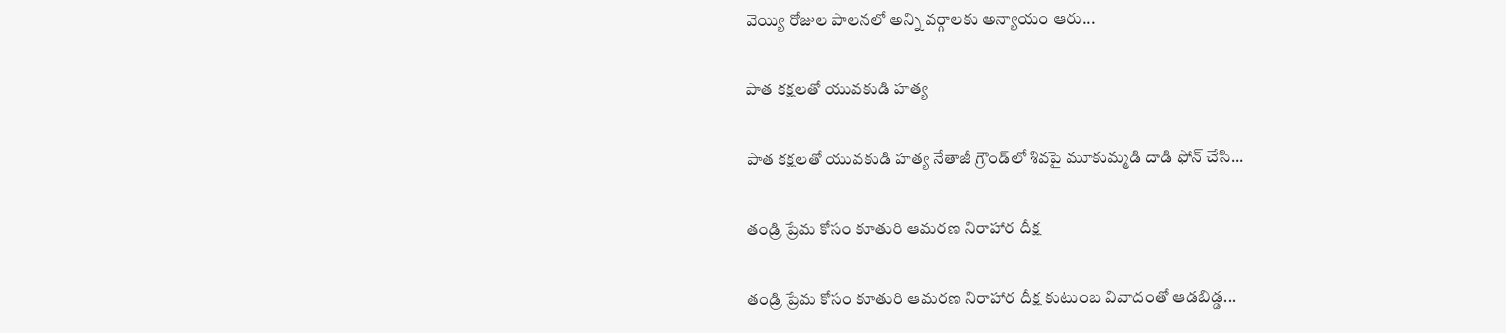వెయ్యి రోజుల పాలనలో అన్ని వర్గాలకు అన్యాయం ఆరు...

పాత కక్షలతో యువకుడి హత్య

పాత కక్షలతో యువకుడి హత్య నేతాజీ గ్రౌండ్‌లో శివపై మూకుమ్మడి దాడి ఫోన్‌ చేసి...

తండ్రి ప్రేమ కోసం కూతురి ఆమరణ నిరాహార దీక్ష

తండ్రి ప్రేమ కోసం కూతురి ఆమరణ నిరాహార దీక్ష కుటుంబ వివాదంతో ఆడబిడ్డ...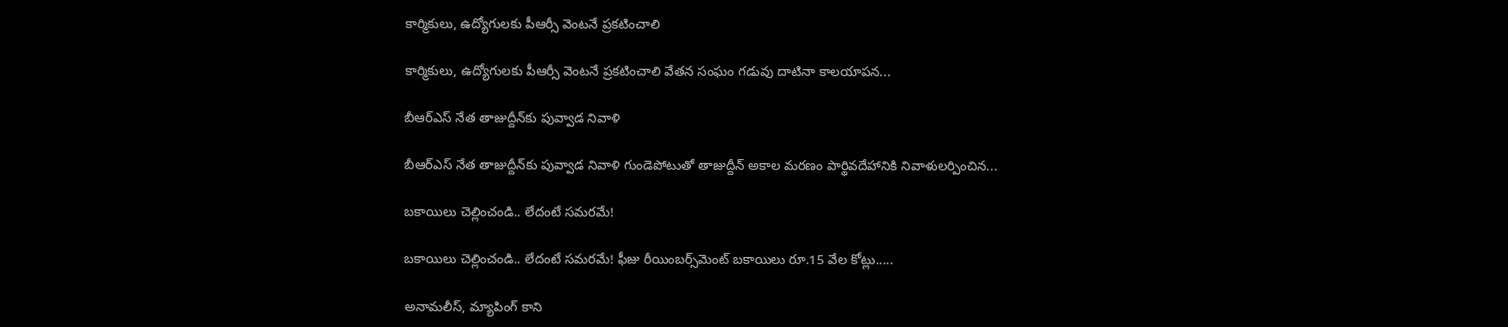కార్మికులు, ఉద్యోగులకు పీఆర్సీ వెంటనే ప్రకటించాలి

కార్మికులు, ఉద్యోగులకు పీఆర్సీ వెంటనే ప్రకటించాలి వేతన సంఘం గడువు దాటినా కాలయాపన...

బీఆర్ఎస్‌ నేత తాజుద్దీన్‌కు పువ్వాడ నివాళి

బీఆర్ఎస్‌ నేత తాజుద్దీన్‌కు పువ్వాడ నివాళి గుండెపోటుతో తాజుద్దీన్‌ అకాల మ‌ర‌ణం పార్థివదేహానికి నివాళులర్పించిన...

బకాయిలు చెల్లించండి.. లేదంటే సమరమే!

బకాయిలు చెల్లించండి.. లేదంటే సమరమే! ఫీజు రీయింబర్స్‌మెంట్‌ బకాయిలు రూ.15 వేల కోట్లు.....

అనామలీస్‌, మ్యాపింగ్‌ కాని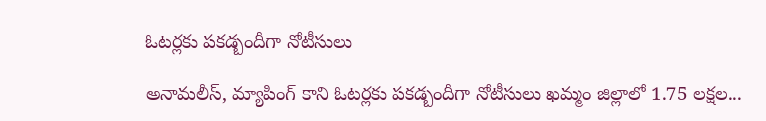ఓటర్లకు ప‌క‌డ్బందీగా నోటీసులు

అనామలీస్‌, మ్యాపింగ్‌ కాని ఓటర్లకు ప‌క‌డ్బందీగా నోటీసులు ఖమ్మం జిల్లాలో 1.75 లక్షల...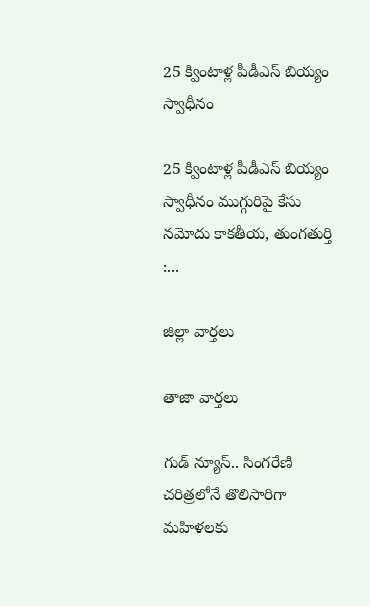25 క్వింటాళ్ల పీడీఎస్‌ బియ్యం స్వాధీనం

25 క్వింటాళ్ల పీడీఎస్‌ బియ్యం స్వాధీనం ముగ్గురిపై కేసు నమోదు కాకతీయ, తుంగతుర్తి :...

జిల్లా వార్త‌లు

తాజా వార్త‌లు

గుడ్ న్యూస్.. సింగరేణి చరిత్రలోనే తొలిసారిగా మ‌హిళ‌ల‌కు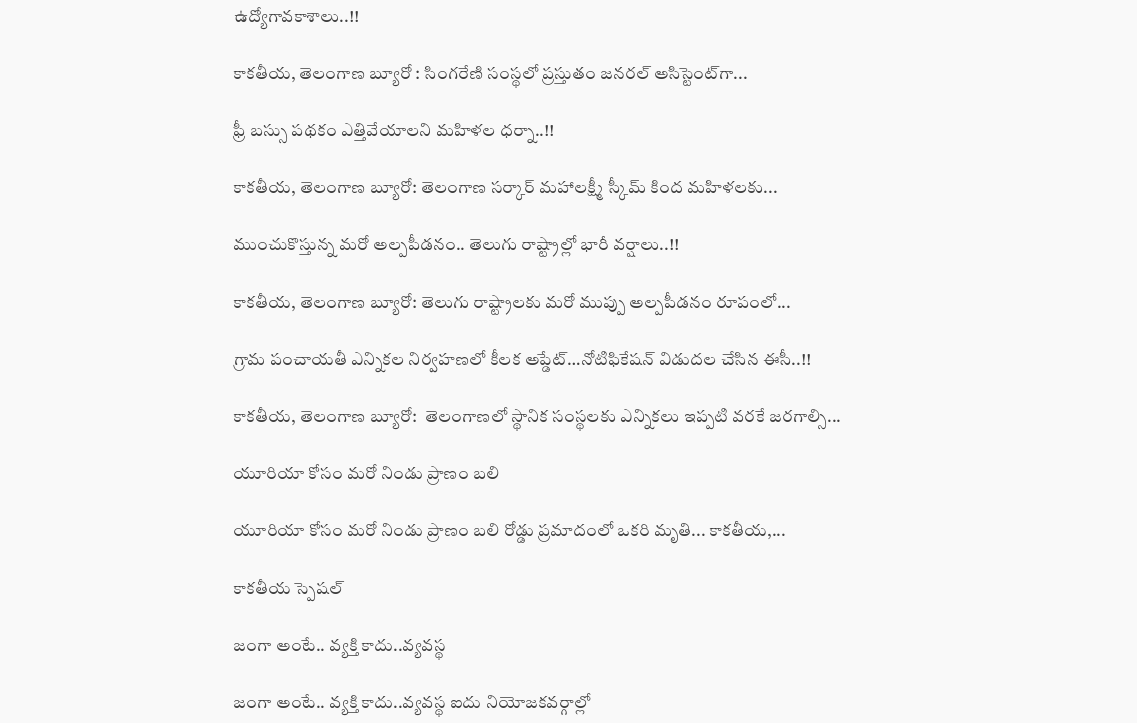ఉద్యోగావ‌కాశాలు..!!

కాక‌తీయ‌, తెలంగాణ బ్యూరో : సింగరేణి సంస్థలో ప్రస్తుతం జనరల్ అసిస్టెంట్‌గా...

ఫ్రీ బస్సు పథకం ఎత్తివేయాలని మహిళల ధర్నా..!!

కాకతీయ, తెలంగాణ బ్యూరో: తెలంగాణ సర్కార్ మహాలక్ష్మీ స్కీమ్ కింద మహిళలకు...

ముంచుకొస్తున్న మరో అల్పపీడనం.. తెలుగు రాష్ట్రాల్లో భారీ వర్షాలు..!!

కాకతీయ, తెలంగాణ బ్యూరో: తెలుగు రాష్ట్రాలకు మరో ముప్పు అల్పపీడనం రూపంలో...

గ్రామ పంచాయ‌తీ ఎన్నిక‌ల నిర్వ‌హ‌ణ‌లో కీల‌క అప్డేట్‌…నోటిఫికేషన్ విడుదల చేసిన ఈసీ..!!

కాకతీయ, తెలంగాణ బ్యూరో:  తెలంగాణలో స్థానిక సంస్థలకు ఎన్నికలు ఇప్పటి వరకే జరగాల్సి...

యూరియా కోసం మరో నిండు ప్రాణం బలి

యూరియా కోసం మరో నిండు ప్రాణం బలి రోడ్డు ప్రమాదంలో ఒకరి మృతి... కాకతీయ,...

కాక‌తీయ స్పెష‌ల్‌

జంగా అంటే.. వ్య‌క్తి కాదు..వ్య‌వస్థ‌

జంగా అంటే.. వ్య‌క్తి కాదు..వ్య‌వస్థ‌ ఐదు నియోజ‌క‌వ‌ర్గాల్లో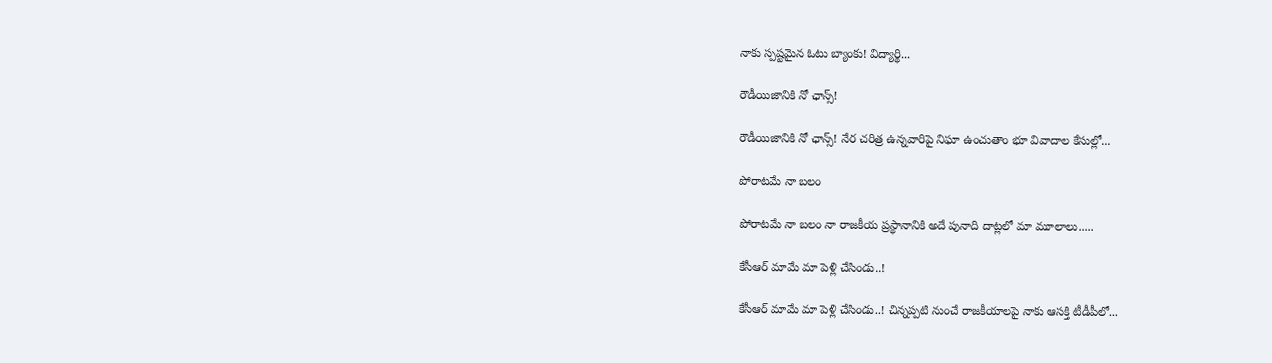నాకు స్ప‌ష్ట‌మైన ఓటు బ్యాంకు! విద్యార్థి...

రౌడీయిజానికి నో ఛాన్స్‌!

రౌడీయిజానికి నో ఛాన్స్‌! నేర చరిత్ర ఉన్న‌వారిపై నిఘా ఉంచుతాం భూ వివాదాల కేసుల్లో...

పోరాటమే నా బలం

పోరాటమే నా బలం నా రాజకీయ ప్రస్థానానికి అదే పునాది దాట్లలో మా మూలాలు.....

కేసీఆర్‌ మామే మా పెళ్లి చేసిండు..!

కేసీఆర్‌ మామే మా పెళ్లి చేసిండు..! చిన్నప్ప‌టి నుంచే రాజకీయాలపై నాకు ఆసక్తి టీడీపీలో...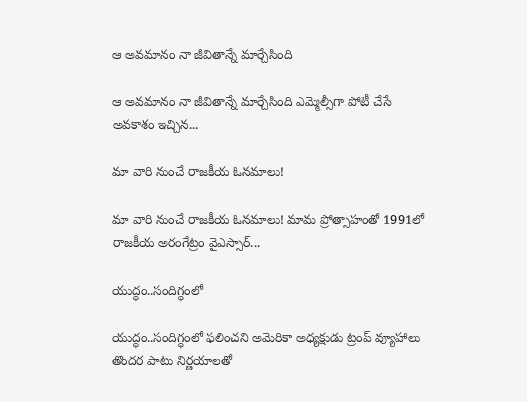ఆ అవమానం నా జీవితాన్నే మార్చేసింది

ఆ అవమానం నా జీవితాన్నే మార్చేసింది ఎమ్మెల్సీగా పోటీ చేసే అవ‌కాశం ఇచ్చిన...

మా వారి నుంచే రాజకీయ ఓనమాలు!

మా వారి నుంచే రాజకీయ ఓనమాలు! మామ ప్రోత్సాహంతో 1991లో రాజకీయ అరంగేట్రం వైఎస్సార్‌...

యుద్ధం..సందిగ్ధంలో

యుద్ధం..సందిగ్ధంలో ఫ‌లించని అమెరికా అధ్య‌క్షుడు ట్రంప్ వ్యూహాలు తొంద‌ర పాటు నిర్ణ‌యాల‌తో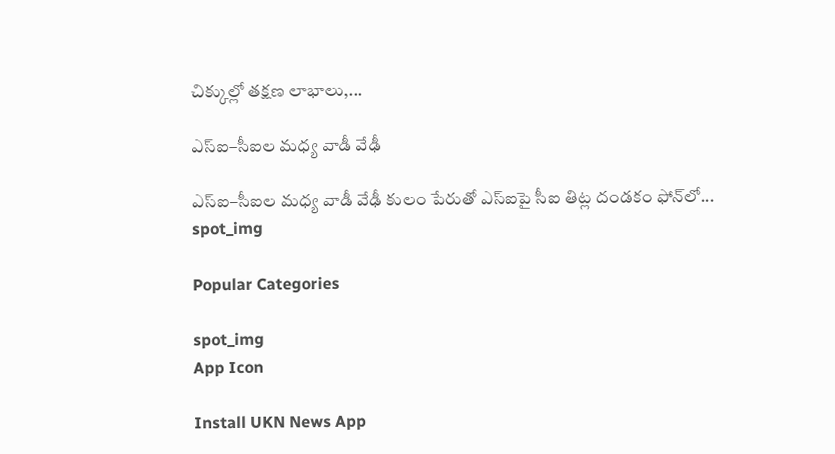చిక్కుల్లో తక్షణ లాభాలు,...

ఎస్ఐ–సీఐల మ‌ధ్య వాడీ వేఢీ

ఎస్ఐ–సీఐల మ‌ధ్య వాడీ వేఢీ కులం పేరుతో ఎస్ఐపై సీఐ తిట్ల దండ‌కం ఫోన్‌లో...
spot_img

Popular Categories

spot_img
App Icon

Install UKN News App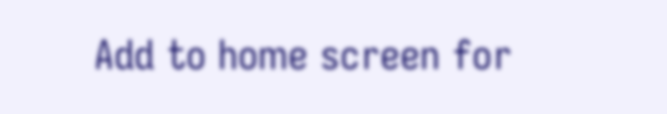Add to home screen for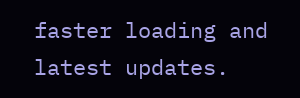faster loading and latest updates.